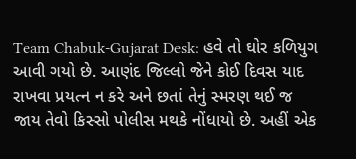Team Chabuk-Gujarat Desk: હવે તો ઘોર કળિયુગ આવી ગયો છે. આણંદ જિલ્લો જેને કોઈ દિવસ યાદ રાખવા પ્રયત્ન ન કરે અને છતાં તેનું સ્મરણ થઈ જ જાય તેવો કિસ્સો પોલીસ મથકે નોંધાયો છે. અહીં એક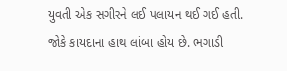યુવતી એક સગીરને લઈ પલાયન થઈ ગઈ હતી. જોકે કાયદાના હાથ લાંબા હોય છે. ભગાડી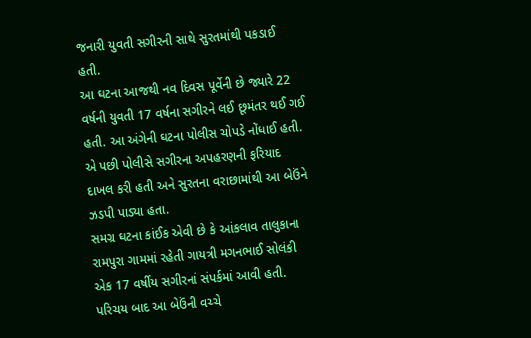જનારી યુવતી સગીરની સાથે સુરતમાંથી પકડાઈ હતી.
આ ઘટના આજથી નવ દિવસ પૂર્વેની છે જ્યારે 22 વર્ષની યુવતી 17 વર્ષના સગીરને લઈ છૂમંતર થઈ ગઈ હતી. આ અંગેની ઘટના પોલીસ ચોપડે નોંધાઈ હતી. એ પછી પોલીસે સગીરના અપહરણની ફરિયાદ દાખલ કરી હતી અને સુરતના વરાછામાંથી આ બેઉંને ઝડપી પાડ્યા હતા.
સમગ્ર ઘટના કાંઈક એવી છે કે આંકલાવ તાલુકાના રામપુરા ગામમાં રહેતી ગાયત્રી મગનભાઈ સોલંકી એક 17 વર્ષીય સગીરનાં સંપર્કમાં આવી હતી. પરિચય બાદ આ બેઉંની વચ્ચે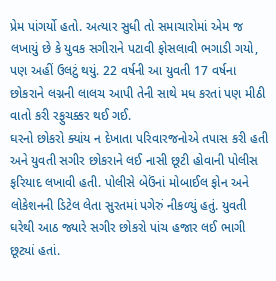પ્રેમ પાંગર્યો હતો. અત્યાર સુધી તો સમાચારોમાં એમ જ લખાયું છે કે યુવક સગીરાને પટાવી ફોસલાવી ભગાડી ગયો, પણ અહીં ઉલટું થયું. 22 વર્ષની આ યુવતી 17 વર્ષના છોકરાને લગ્નની લાલચ આપી તેની સાથે મધ કરતાં પણ મીઠી વાતો કરી રફુચક્કર થઈ ગઈ.
ઘરનો છોકરો ક્યાંય ન દેખાતા પરિવારજનોએ તપાસ કરી હતી અને યુવતી સગીર છોકરાને લઈ નાસી છૂટી હોવાની પોલીસ ફરિયાદ લખાવી હતી. પોલીસે બેઉંનાં મોબાઈલ ફોન અને લોકેશનની ડિટેલ લેતા સુરતમાં પગેરું નીકળ્યું હતું. યુવતી ઘરેથી આઠ જ્યારે સગીર છોકરો પાંચ હજાર લઈ ભાગી છૂટ્યાં હતાં.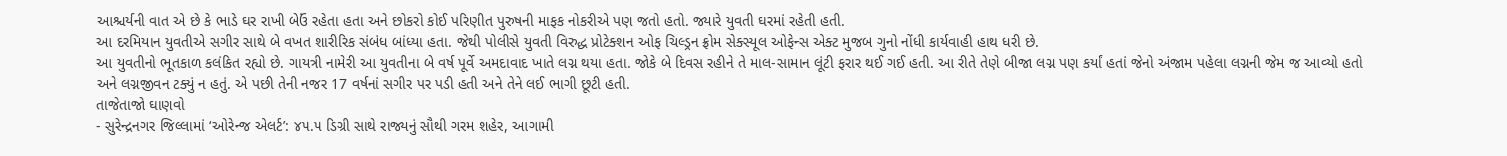આશ્ચર્યની વાત એ છે કે ભાડે ઘર રાખી બેઉં રહેતા હતા અને છોકરો કોઈ પરિણીત પુરુષની માફક નોકરીએ પણ જતો હતો. જ્યારે યુવતી ઘરમાં રહેતી હતી.
આ દરમિયાન યુવતીએ સગીર સાથે બે વખત શારીરિક સંબંધ બાંધ્યા હતા. જેથી પોલીસે યુવતી વિરુદ્ધ પ્રોટેક્શન ઓફ ચિલ્ડ્રન ફ્રોમ સેક્સ્યૂલ ઓફેન્સ એક્ટ મુજબ ગુનો નોંધી કાર્યવાહી હાથ ધરી છે.
આ યુવતીનો ભૂતકાળ કલંકિત રહ્યો છે. ગાયત્રી નામેરી આ યુવતીના બે વર્ષ પૂર્વે અમદાવાદ ખાતે લગ્ન થયા હતા. જોકે બે દિવસ રહીને તે માલ-સામાન લૂંટી ફરાર થઈ ગઈ હતી. આ રીતે તેણે બીજા લગ્ન પણ કર્યાં હતાં જેનો અંજામ પહેલા લગ્નની જેમ જ આવ્યો હતો અને લગ્નજીવન ટક્યું ન હતું. એ પછી તેની નજર 17 વર્ષનાં સગીર પર પડી હતી અને તેને લઈ ભાગી છૂટી હતી.
તાજેતાજો ઘાણવો
- સુરેન્દ્રનગર જિલ્લામાં ‘ઓરેન્જ એલર્ટ’: ૪૫.૫ ડિગ્રી સાથે રાજ્યનું સૌથી ગરમ શહેર, આગામી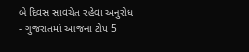બે દિવસ સાવચેત રહેવા અનુરોધ
- ગુજરાતમાં આજના ટોપ 5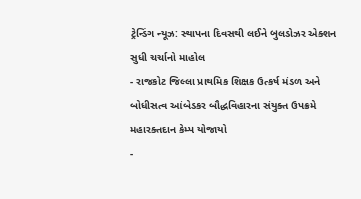ટ્રેન્ડિંગ ન્યૂઝ: સ્થાપના દિવસથી લઈને બુલડોઝર એક્શન સુધી ચર્ચાનો માહોલ
- રાજકોટ જિલ્લા પ્રાથમિક શિક્ષક ઉત્કર્ષ મંડળ અને બોધીસત્વ આંબેડકર બૌદ્ધવિહારના સંયુક્ત ઉપક્રમે મહારક્તદાન કેમ્પ યોજાયો
-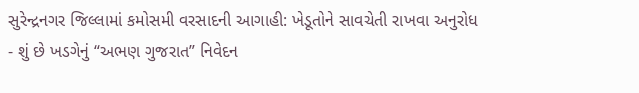સુરેન્દ્રનગર જિલ્લામાં કમોસમી વરસાદની આગાહી: ખેડૂતોને સાવચેતી રાખવા અનુરોધ
- શું છે ખડગેનું “અભણ ગુજરાત” નિવેદન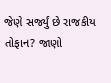જેણે સર્જ્યું છે રાજકીય તોફાન? જાણો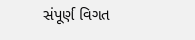સંપૂર્ણ વિગત